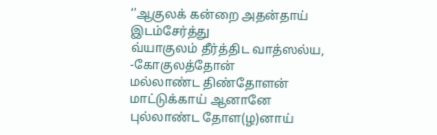‘’ஆகுலக் கன்றை அதன்தாய் இடம்சேர்த்து
வ்யாகுலம் தீர்த்திட வாத்ஸல்ய, -கோகுலத்தோன்
மல்லாண்ட திண்தோளன் மாட்டுக்காய் ஆனானே
புல்லாண்ட தோள(ழ)னாய்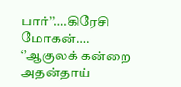பார்’’….கிரேசி மோகன்….
‘’ஆகுலக் கன்றை அதன்தாய்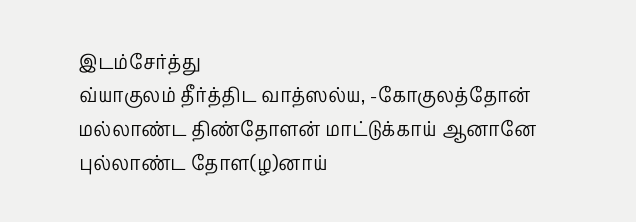இடம்சேர்த்து
வ்யாகுலம் தீர்த்திட வாத்ஸல்ய, -கோகுலத்தோன்
மல்லாண்ட திண்தோளன் மாட்டுக்காய் ஆனானே
புல்லாண்ட தோள(ழ)னாய்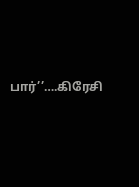பார்’’….கிரேசி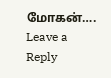மோகன்….
Leave a Reply